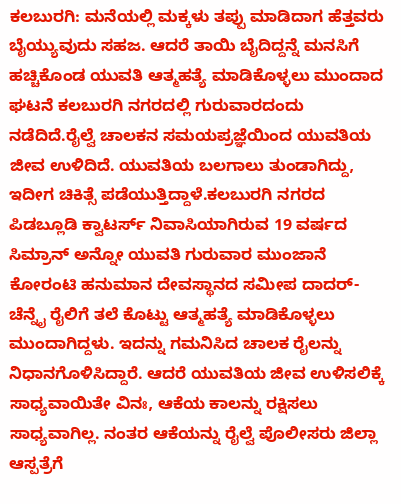ಕಲಬುರಗಿ: ಮನೆಯಲ್ಲಿ ಮಕ್ಕಳು ತಪ್ಪು ಮಾಡಿದಾಗ ಹೆತ್ತವರು ಬೈಯ್ಯುವುದು ಸಹಜ. ಆದರೆ ತಾಯಿ ಬೈದಿದ್ದನ್ನೆ ಮನಸಿಗೆ ಹಚ್ಚಿಕೊಂಡ ಯುವತಿ ಆತ್ಮಹತ್ಯೆ ಮಾಡಿಕೊಳ್ಳಲು ಮುಂದಾದ ಘಟನೆ ಕಲಬುರಗಿ ನಗರದಲ್ಲಿ ಗುರುವಾರದಂದು ನಡೆದಿದೆ.ರೈಲ್ವೆ ಚಾಲಕನ ಸಮಯಪ್ರಜ್ಞೆಯಿಂದ ಯುವತಿಯ ಜೀವ ಉಳಿದಿದೆ. ಯುವತಿಯ ಬಲಗಾಲು ತುಂಡಾಗಿದ್ದು, ಇದೀಗ ಚಿಕಿತ್ಸೆ ಪಡೆಯುತ್ತಿದ್ದಾಳೆ.ಕಲಬುರಗಿ ನಗರದ ಪಿಡಬ್ಲೂಡಿ ಕ್ವಾಟರ್ಸ್ ನಿವಾಸಿಯಾಗಿರುವ 19 ವರ್ಷದ ಸಿಮ್ರಾನ್ ಅನ್ನೋ ಯುವತಿ ಗುರುವಾರ ಮುಂಜಾನೆ ಕೋರಂಟಿ ಹನುಮಾನ ದೇವಸ್ಥಾನದ ಸಮೀಪ ದಾದರ್-ಚೆನ್ನೈ ರೈಲಿಗೆ ತಲೆ ಕೊಟ್ಟು ಆತ್ಮಹತ್ಯೆ ಮಾಡಿಕೊಳ್ಳಲು ಮುಂದಾಗಿದ್ದಳು. ಇದನ್ನು ಗಮನಿಸಿದ ಚಾಲಕ ರೈಲನ್ನು ನಿಧಾನಗೊಳಿಸಿದ್ದಾರೆ. ಆದರೆ ಯುವತಿಯ ಜೀವ ಉಳಿಸಲಿಕ್ಕೆ ಸಾಧ್ಯವಾಯಿತೇ ವಿನಃ, ಆಕೆಯ ಕಾಲನ್ನು ರಕ್ಷಿಸಲು ಸಾಧ್ಯವಾಗಿಲ್ಲ. ನಂತರ ಆಕೆಯನ್ನು ರೈಲ್ವೆ ಪೊಲೀಸರು ಜಿಲ್ಲಾ ಆಸ್ಪತ್ರೆಗೆ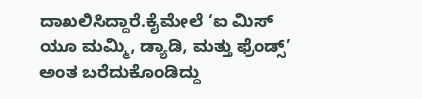ದಾಖಲಿಸಿದ್ದಾರೆ.ಕೈಮೇಲೆ ‘ಐ ಮಿಸ್ ಯೂ ಮಮ್ಮಿ, ಡ್ಯಾಡಿ, ಮತ್ತು ಫ್ರೆಂಡ್ಸ್’ ಅಂತ ಬರೆದುಕೊಂಡಿದ್ದು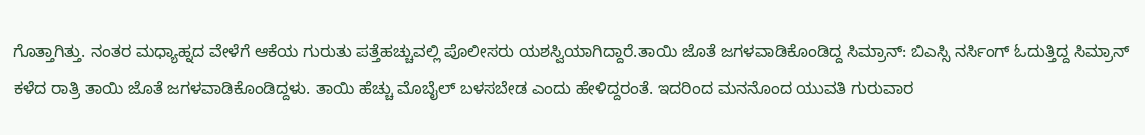ಗೊತ್ತಾಗಿತ್ತು. ನಂತರ ಮಧ್ಯಾಹ್ನದ ವೇಳೆಗೆ ಆಕೆಯ ಗುರುತು ಪತ್ತೆಹಚ್ಚುವಲ್ಲಿ ಪೊಲೀಸರು ಯಶಸ್ವಿಯಾಗಿದ್ದಾರೆ.ತಾಯಿ ಜೊತೆ ಜಗಳವಾಡಿಕೊಂಡಿದ್ದ ಸಿಮ್ರಾನ್: ಬಿಎಸ್ಸಿ ನರ್ಸಿಂಗ್ ಓದುತ್ತಿದ್ದ ಸಿಮ್ರಾನ್ ಕಳೆದ ರಾತ್ರಿ ತಾಯಿ ಜೊತೆ ಜಗಳವಾಡಿಕೊಂಡಿದ್ದಳು. ತಾಯಿ ಹೆಚ್ಚು ಮೊಬೈಲ್ ಬಳಸಬೇಡ ಎಂದು ಹೇಳಿದ್ದರಂತೆ. ಇದರಿಂದ ಮನನೊಂದ ಯುವತಿ ಗುರುವಾರ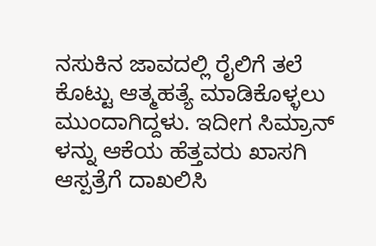ನಸುಕಿನ ಜಾವದಲ್ಲಿ ರೈಲಿಗೆ ತಲೆ ಕೊಟ್ಟು ಆತ್ಮಹತ್ಯೆ ಮಾಡಿಕೊಳ್ಳಲು ಮುಂದಾಗಿದ್ದಳು. ಇದೀಗ ಸಿಮ್ರಾನ್ ಳನ್ನು ಆಕೆಯ ಹೆತ್ತವರು ಖಾಸಗಿ ಆಸ್ಪತ್ರೆಗೆ ದಾಖಲಿಸಿ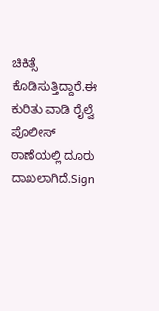ಚಿಕಿತ್ಸೆ ಕೊಡಿಸುತ್ತಿದ್ದಾರೆ.ಈ ಕುರಿತು ವಾಡಿ ರೈಲ್ವೆ ಪೊಲೀಸ್ ಠಾಣೆಯಲ್ಲಿ ದೂರು ದಾಖಲಾಗಿದೆ.Sign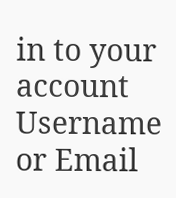in to your account
Username or Email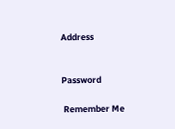Address


Password

 Remember Me